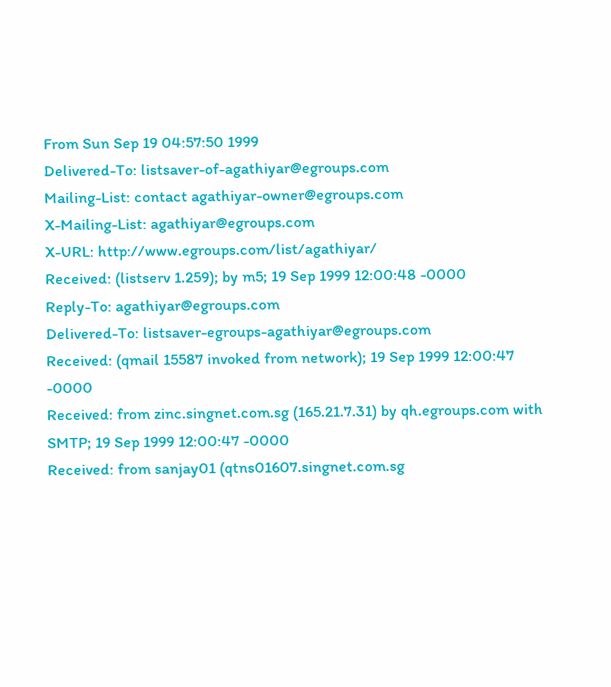From Sun Sep 19 04:57:50 1999
Delivered-To: listsaver-of-agathiyar@egroups.com
Mailing-List: contact agathiyar-owner@egroups.com
X-Mailing-List: agathiyar@egroups.com
X-URL: http://www.egroups.com/list/agathiyar/
Received: (listserv 1.259); by m5; 19 Sep 1999 12:00:48 -0000
Reply-To: agathiyar@egroups.com
Delivered-To: listsaver-egroups-agathiyar@egroups.com
Received: (qmail 15587 invoked from network); 19 Sep 1999 12:00:47 -0000
Received: from zinc.singnet.com.sg (165.21.7.31) by qh.egroups.com with SMTP; 19 Sep 1999 12:00:47 -0000
Received: from sanjay01 (qtns01607.singnet.com.sg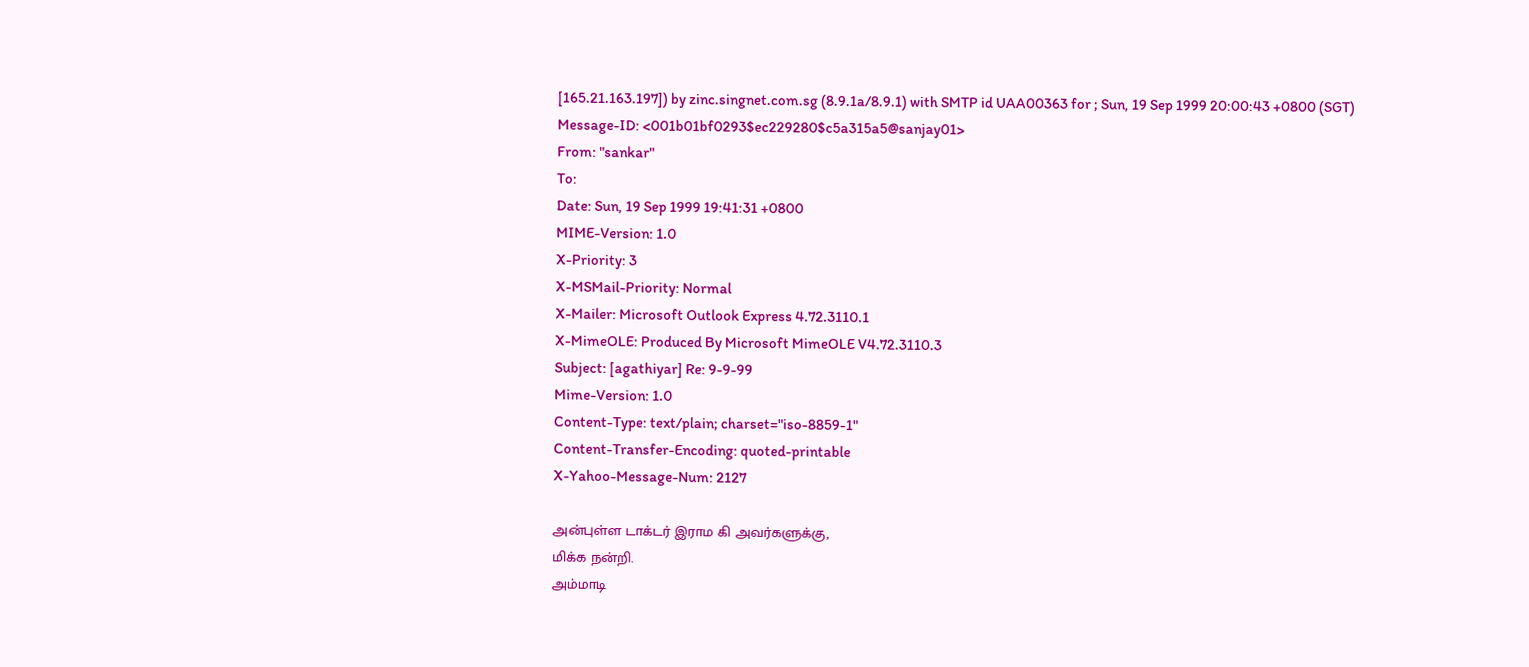[165.21.163.197]) by zinc.singnet.com.sg (8.9.1a/8.9.1) with SMTP id UAA00363 for ; Sun, 19 Sep 1999 20:00:43 +0800 (SGT)
Message-ID: <001b01bf0293$ec229280$c5a315a5@sanjay01>
From: "sankar"
To:
Date: Sun, 19 Sep 1999 19:41:31 +0800
MIME-Version: 1.0
X-Priority: 3
X-MSMail-Priority: Normal
X-Mailer: Microsoft Outlook Express 4.72.3110.1
X-MimeOLE: Produced By Microsoft MimeOLE V4.72.3110.3
Subject: [agathiyar] Re: 9-9-99
Mime-Version: 1.0
Content-Type: text/plain; charset="iso-8859-1"
Content-Transfer-Encoding: quoted-printable
X-Yahoo-Message-Num: 2127

அன்புள்ள டாக்டர் இராம கி அவர்களுக்கு,
மிக்க நன்றி.
அம்மாடி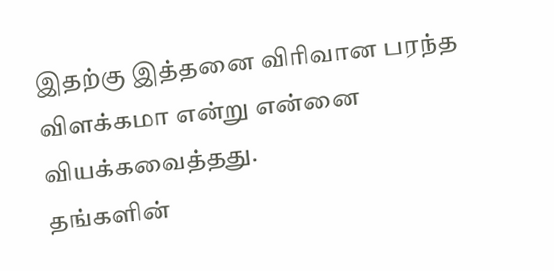இதற்கு இத்தனை விரிவான பரந்த
விளக்கமா என்று என்னை வியக்கவைத்தது.
தங்களின்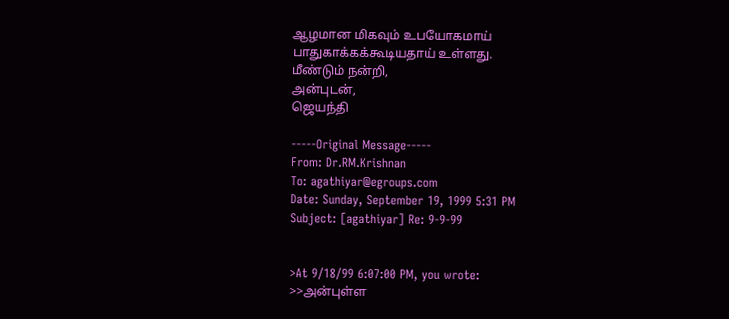ஆழமான மிகவும் உபயோகமாய்
பாதுகாக்கக்கூடியதாய் உள்ளது.
மீண்டும் நன்றி,
அன்புடன்,
ஜெயந்தி

-----Original Message-----
From: Dr.RM.Krishnan
To: agathiyar@egroups.com
Date: Sunday, September 19, 1999 5:31 PM
Subject: [agathiyar] Re: 9-9-99


>At 9/18/99 6:07:00 PM, you wrote:
>>அன்புள்ள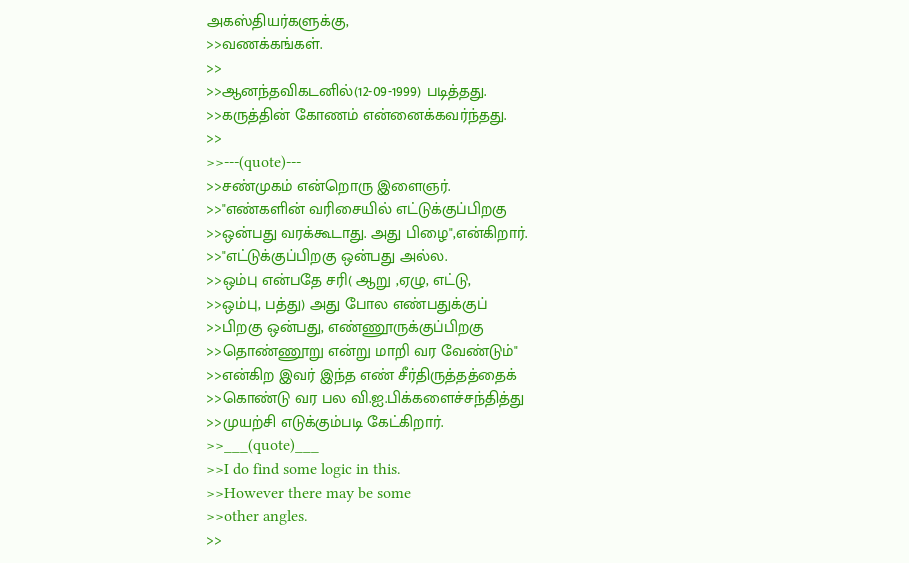அகஸ்தியர்களுக்கு,
>>வணக்கங்கள்.
>>
>>ஆனந்தவிகடனில்(12-09-1999) படித்தது.
>>கருத்தின் கோணம் என்னைக்கவர்ந்தது.
>>
>>---(quote)---
>>சண்முகம் என்றொரு இளைஞர்.
>>"எண்களின் வரிசையில் எட்டுக்குப்பிறகு
>>ஒன்பது வரக்கூடாது. அது பிழை",என்கிறார்.
>>"எட்டுக்குப்பிறகு ஒன்பது அல்ல.
>>ஒம்பு என்பதே சரி( ஆறு ,ஏழு, எட்டு,
>>ஒம்பு, பத்து) அது போல எண்பதுக்குப்
>>பிறகு ஒன்பது, எண்ணூருக்குப்பிறகு
>>தொண்ணூறு என்று மாறி வர வேண்டும்"
>>என்கிற இவர் இந்த எண் சீர்திருத்தத்தைக்
>>கொண்டு வர பல வி.ஐ.பிக்களைச்சந்தித்து
>>முயற்சி எடுக்கும்படி கேட்கிறார்.
>>___(quote)___
>>I do find some logic in this.
>>However there may be some
>>other angles.
>>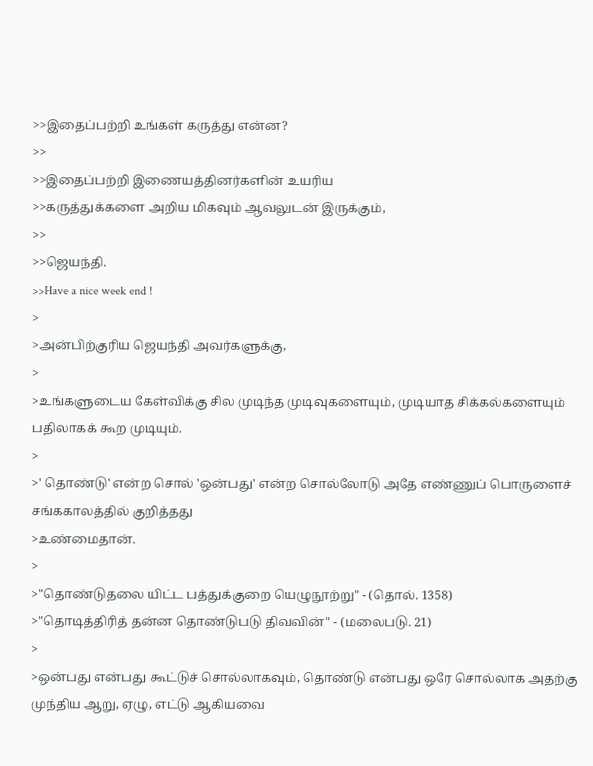>>இதைப்பற்றி உங்கள் கருத்து என்ன?
>>
>>இதைப்பற்றி இணையத்தினர்களின் உயரிய
>>கருத்துக்களை அறிய மிகவும் ஆவலுடன் இருக்கும்,
>>
>>ஜெயந்தி.
>>Have a nice week end !
>
>அன்பிற்குரிய ஜெயந்தி அவர்களுக்கு,
>
>உங்களுடைய கேள்விக்கு சில முடிந்த முடிவுகளையும், முடியாத சிக்கல்களையும் பதிலாகக் கூற முடியும்.
>
>' தொண்டு' என்ற சொல் 'ஒன்பது' என்ற சொல்லோடு அதே எண்ணுப் பொருளைச் சங்ககாலத்தில் குறித்தது
>உண்மைதான்.
>
>"தொண்டுதலை யிட்ட பத்துக்குறை யெழுநூற்று" - (தொல். 1358)
>"தொடித்திரித் தன்ன தொண்டுபடு திவவின்" - (மலைபடு. 21)
>
>ஒன்பது என்பது கூட்டுச் சொல்லாகவும், தொண்டு என்பது ஒரே சொல்லாக அதற்கு முந்திய ஆறு, ஏழு, எட்டு ஆகியவை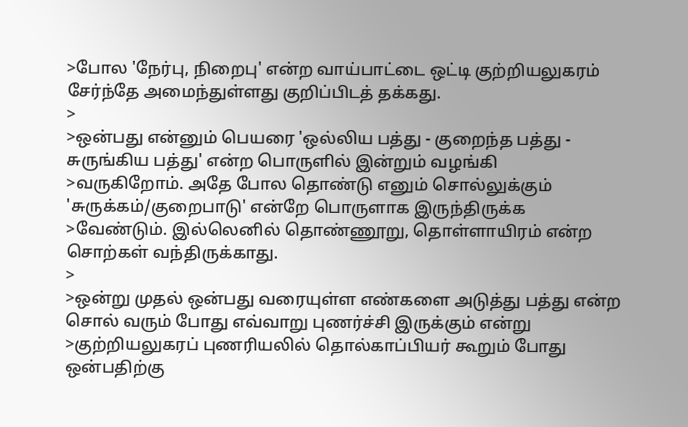>போல 'நேர்பு, நிறைபு' என்ற வாய்பாட்டை ஒட்டி குற்றியலுகரம் சேர்ந்தே அமைந்துள்ளது குறிப்பிடத் தக்கது.
>
>ஒன்பது என்னும் பெயரை 'ஒல்லிய பத்து - குறைந்த பத்து - சுருங்கிய பத்து' என்ற பொருளில் இன்றும் வழங்கி
>வருகிறோம். அதே போல தொண்டு எனும் சொல்லுக்கும் 'சுருக்கம்/குறைபாடு' என்றே பொருளாக இருந்திருக்க
>வேண்டும். இல்லெனில் தொண்ணூறு, தொள்ளாயிரம் என்ற சொற்கள் வந்திருக்காது.
>
>ஒன்று முதல் ஒன்பது வரையுள்ள எண்களை அடுத்து பத்து என்ற சொல் வரும் போது எவ்வாறு புணர்ச்சி இருக்கும் என்று
>குற்றியலுகரப் புணரியலில் தொல்காப்பியர் கூறும் போது ஒன்பதிற்கு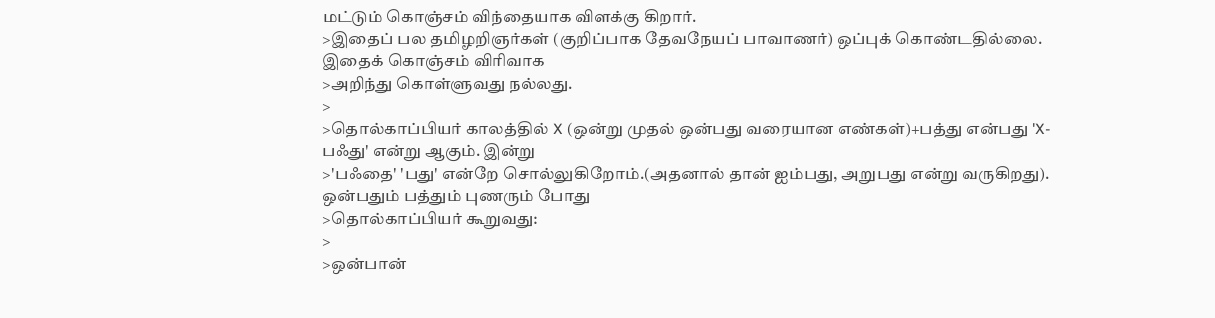மட்டும் கொஞ்சம் விந்தையாக விளக்கு கிறார்.
>இதைப் பல தமிழறிஞர்கள் (குறிப்பாக தேவநேயப் பாவாணர்) ஒப்புக் கொண்டதில்லை. இதைக் கொஞ்சம் விரிவாக
>அறிந்து கொள்ளுவது நல்லது.
>
>தொல்காப்பியர் காலத்தில் X (ஒன்று முதல் ஒன்பது வரையான எண்கள்)+பத்து என்பது 'X-பஃது' என்று ஆகும். இன்று
>'பஃதை' 'பது' என்றே சொல்லுகிறோம்.(அதனால் தான் ஐம்பது, அறுபது என்று வருகிறது). ஒன்பதும் பத்தும் புணரும் போது
>தொல்காப்பியர் கூறுவது:
>
>ஒன்பான்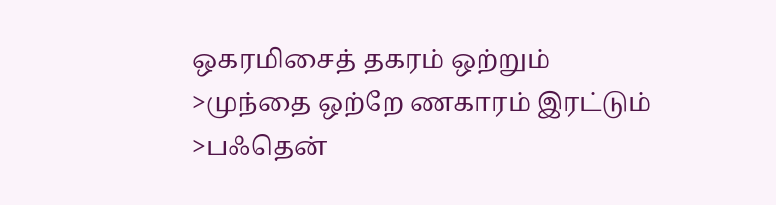ஒகரமிசைத் தகரம் ஒற்றும்
>முந்தை ஒற்றே ணகாரம் இரட்டும்
>பஃதென்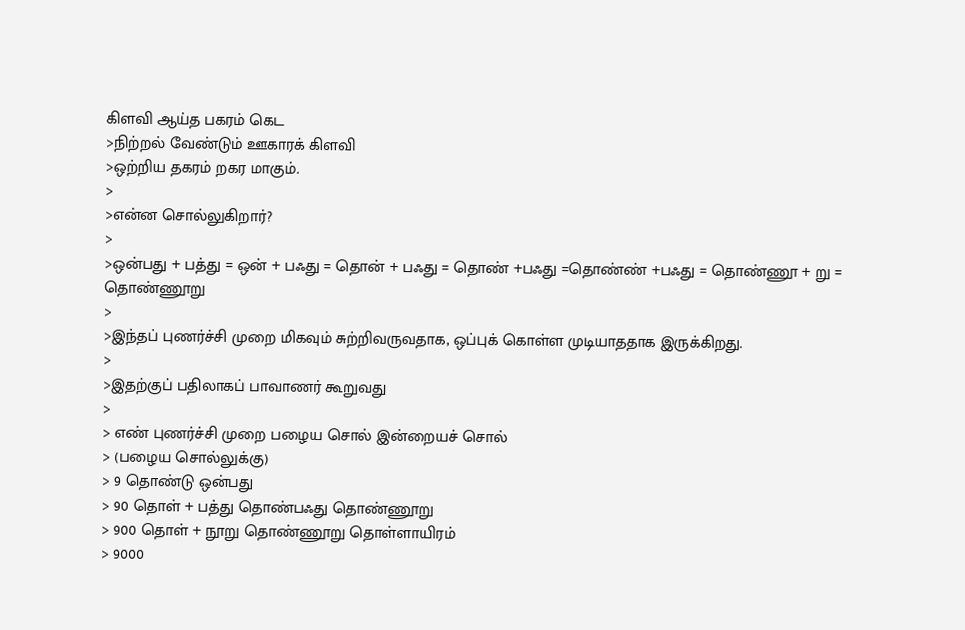கிளவி ஆய்த பகரம் கெட
>நிற்றல் வேண்டும் ஊகாரக் கிளவி
>ஒற்றிய தகரம் றகர மாகும்.
>
>என்ன சொல்லுகிறார்?
>
>ஒன்பது + பத்து = ஒன் + பஃது = தொன் + பஃது = தொண் +பஃது =தொண்ண் +பஃது = தொண்ணூ + று = தொண்ணூறு
>
>இந்தப் புணர்ச்சி முறை மிகவும் சுற்றிவருவதாக, ஒப்புக் கொள்ள முடியாததாக இருக்கிறது.
>
>இதற்குப் பதிலாகப் பாவாணர் கூறுவது
>
> எண் புணர்ச்சி முறை பழைய சொல் இன்றையச் சொல்
> (பழைய சொல்லுக்கு)
> 9 தொண்டு ஒன்பது
> 90 தொள் + பத்து தொண்பஃது தொண்ணூறு
> 900 தொள் + நூறு தொண்ணூறு தொள்ளாயிரம்
> 9000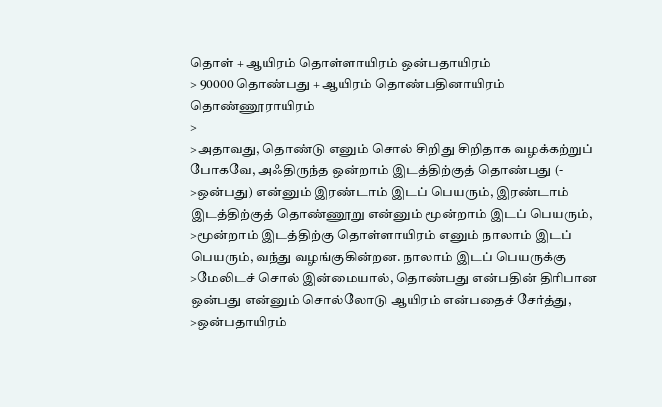தொள் + ஆயிரம் தொள்ளாயிரம் ஒன்பதாயிரம்
> 90000 தொண்பது + ஆயிரம் தொண்பதினாயிரம் தொண்ணூராயிரம்
>
>அதாவது, தொண்டு எனும் சொல் சிறிது சிறிதாக வழக்கற்றுப் போகவே, அஃதிருந்த ஒன்றாம் இடத்திற்குத் தொண்பது (-
>ஒன்பது) என்னும் இரண்டாம் இடப் பெயரும், இரண்டாம் இடத்திற்குத் தொண்ணூறு என்னும் மூன்றாம் இடப் பெயரும்,
>மூன்றாம் இடத்திற்கு தொள்ளாயிரம் எனும் நாலாம் இடப் பெயரும், வந்து வழங்குகின்றன. நாலாம் இடப் பெயருக்கு
>மேலிடச் சொல் இன்மையால், தொண்பது என்பதின் திரிபான ஒன்பது என்னும் சொல்லோடு ஆயிரம் என்பதைச் சேர்த்து,
>ஒன்பதாயிரம்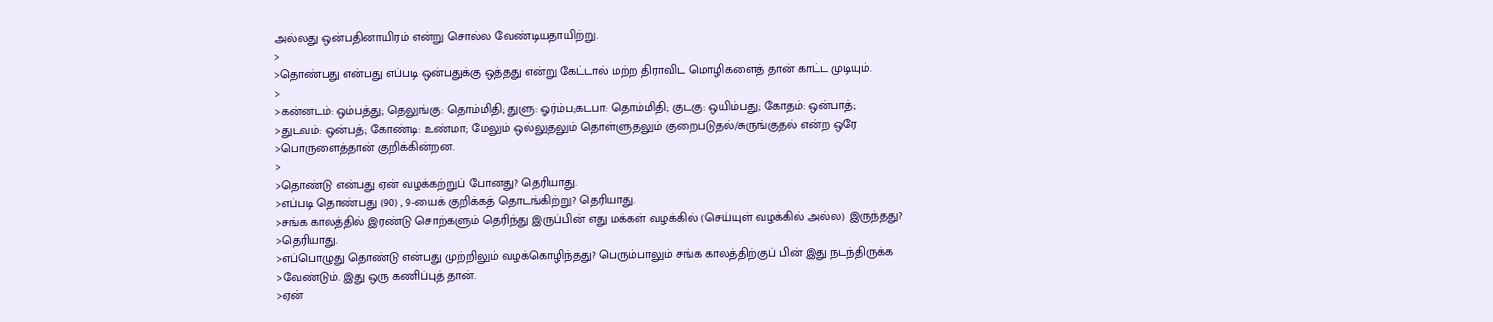அல்லது ஒன்பதினாயிரம் என்று சொல்ல வேண்டியதாயிற்று.
>
>தொண்பது என்பது எப்படி ஒன்பதுக்கு ஒத்தது என்று கேட்டால் மற்ற திராவிட மொழிகளைத் தான் காட்ட முடியும்.
>
>கன்னடம்: ஒம்பத்து; தெலுங்கு: தொம்மிதி; துளு: ஓர்ம்ப;கடபா: தொம்மிதி; குடகு: ஒயிம்பது; கோதம்: ஒன்பாத்;
>துடவம்: ஒன்பத்; கோண்டி: உண்மா; மேலும் ஒல்லுதலும் தொள்ளுதலும் குறைபடுதல்/சுருங்குதல் என்ற ஒரே
>பொருளைத்தான் குறிக்கின்றன.
>
>தொண்டு என்பது ஏன் வழக்கற்றுப் போனது? தெரியாது.
>எப்படி தொண்பது (90) , 9-யைக் குறிக்கத் தொடங்கிற்று? தெரியாது.
>சங்க காலத்தில் இரண்டு சொற்களும் தெரிந்து இருப்பின் எது மக்கள் வழக்கில் (செய்யுள் வழக்கில் அல்ல) இருந்தது?
>தெரியாது.
>எப்பொழுது தொண்டு என்பது முற்றிலும் வழக்கொழிந்தது? பெரும்பாலும் சங்க காலத்திற்குப் பின் இது நடந்திருக்க
>வேண்டும். இது ஒரு கணிப்புத் தான்.
>ஏன்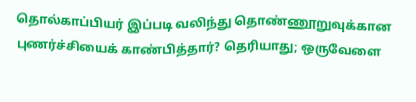தொல்காப்பியர் இப்படி வலிந்து தொண்ணூறுவுக்கான புணர்ச்சியைக் காண்பித்தார்? தெரியாது; ஒருவேளை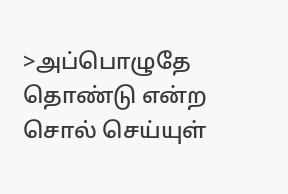>அப்பொழுதே தொண்டு என்ற சொல் செய்யுள்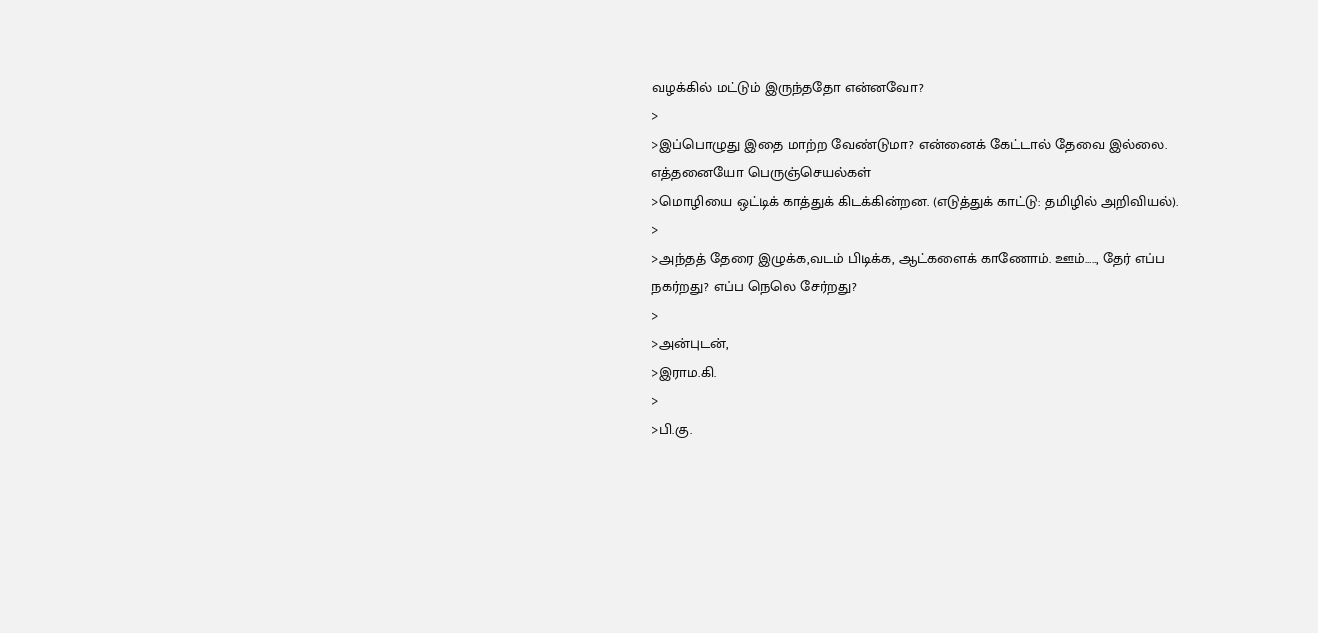வழக்கில் மட்டும் இருந்ததோ என்னவோ?
>
>இப்பொழுது இதை மாற்ற வேண்டுமா? என்னைக் கேட்டால் தேவை இல்லை. எத்தனையோ பெருஞ்செயல்கள்
>மொழியை ஒட்டிக் காத்துக் கிடக்கின்றன. (எடுத்துக் காட்டு: தமிழில் அறிவியல்).
>
>அந்தத் தேரை இழுக்க,வடம் பிடிக்க, ஆட்களைக் காணோம். ஊம்....., தேர் எப்ப நகர்றது? எப்ப நெலெ சேர்றது?
>
>அன்புடன்,
>இராம.கி.
>
>பி.கு.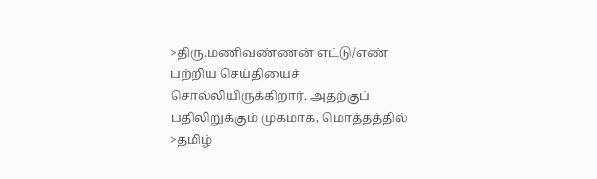>திரு.மணிவண்ணன் எட்டு/எண் பற்றிய செய்தியைச் சொல்லியிருக்கிறார். அதற்குப் பதிலிறுக்கும் முகமாக, மொத்தத்தில்
>தமிழ்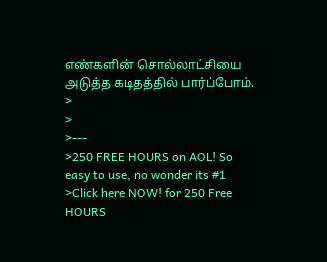எண்களின் சொல்லாட்சியை அடுத்த கடிதத்தில் பார்ப்போம்.
>
>
>---
>250 FREE HOURS on AOL! So easy to use, no wonder its #1
>Click here NOW! for 250 Free HOURS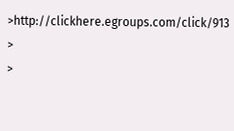>http://clickhere.egroups.com/click/913
>
>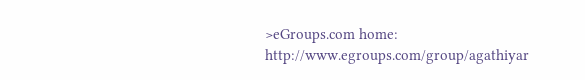>eGroups.com home: http://www.egroups.com/group/agathiyar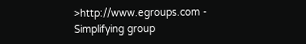>http://www.egroups.com - Simplifying group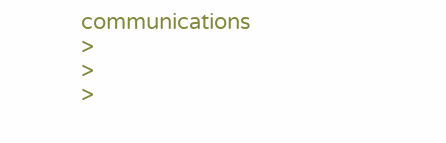communications
>
>
>